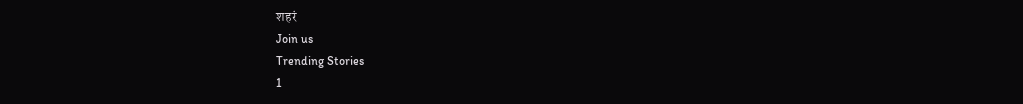शहरं
Join us
Trending Stories
1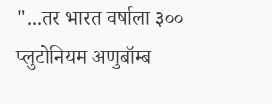"...तर भारत वर्षाला ३०० प्लुटोनियम अणुबॉम्ब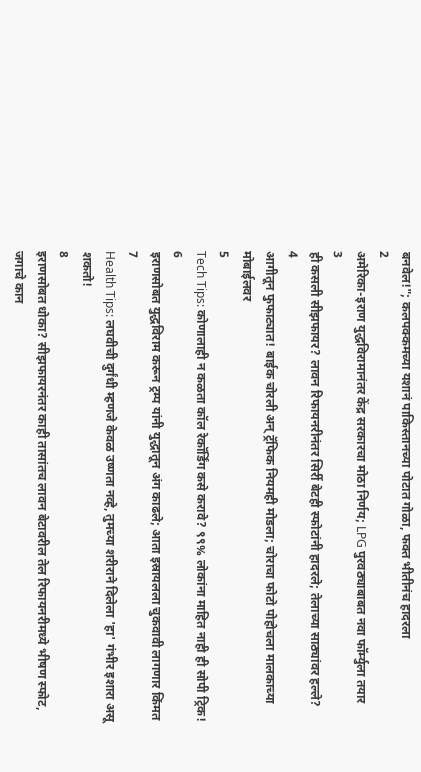बनवेल!"; कलपक्कमच्या यशानं पाकिस्तानच्या पोटात गोळा, फक्त भीतीनंच हादरला
2
अमेरिका-इराण युद्धविरामानंतर केंद्र सरकारचा मोठा निर्णय; LPG पुरवठ्याबाबत नवा फॉर्म्युला तयार
3
ही कसली सीझफायर? लावन रिफायनरीनंतर सिर्री बेटही स्फोटांनी हादरले; तेलाच्या साठ्यांवर हल्ले?
4
आगीतून फुफाट्यात! बाईक चोरली अन् ट्रॅफिक नियमही मोडला; चोराचा फोटो पोहोचला मालकाच्या मोबाईलवर
5
Tech Tips: कोणालाही न कळता कॉल रेकॉर्डिंग कसे करावे? ९९% लोकांना माहित नाही ही सोपी ट्रिक!
6
इराणसोबत युद्धविराम करून ट्रम्प यांनी युद्धातून अंग काढले; आता इस्रायलला चुकवावी लागणार किंमत
7
Health Tips: लघवीची दुर्गंधी म्हणजे केवळ उष्णता नव्हे, तुमच्या शरीराने दिलेला 'हा' गंभीर इशारा असू शकतो!
8
इराणसोबत धोका? सीझफायरनंतर काही तासांतच लावन बेटावरील तेल रिफायनरीमध्ये भीषण स्फोट, जगाचे कान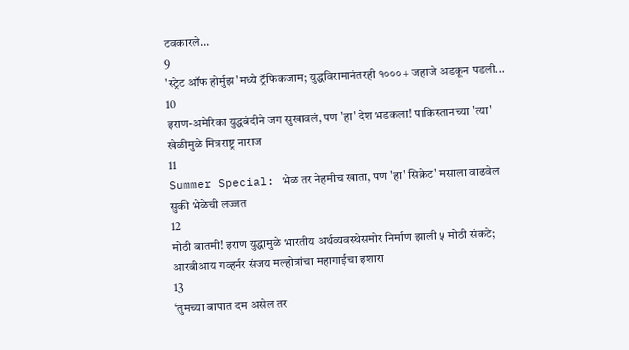टवकारले...
9
'स्ट्रेट ऑफ होर्मुझ'मध्ये ट्रॅफिकजाम; युद्धविरामानंतरही १०००+ जहाजे अडकून पडली...
10
इराण-अमेरिका युद्धबंदीने जग सुखावलं, पण 'हा' देश भडकला! पाकिस्तानच्या 'त्या' खेळीमुळे मित्रराष्ट्र नाराज
11
Summer Special: भेळ तर नेहमीच खाता, पण 'हा' सिक्रेट' मसाला वाढवेल सुकी भेळेची लज्जत
12
मोठी बातमी! इराण युद्धामुळे भारतीय अर्थव्यवस्थेसमोर निर्माण झाली ५ मोठी संकटे; आरबीआय गव्हर्नर संजय मल्होत्रांचा महागाईचा इशारा
13
‘तुमच्या बापात दम असेल तर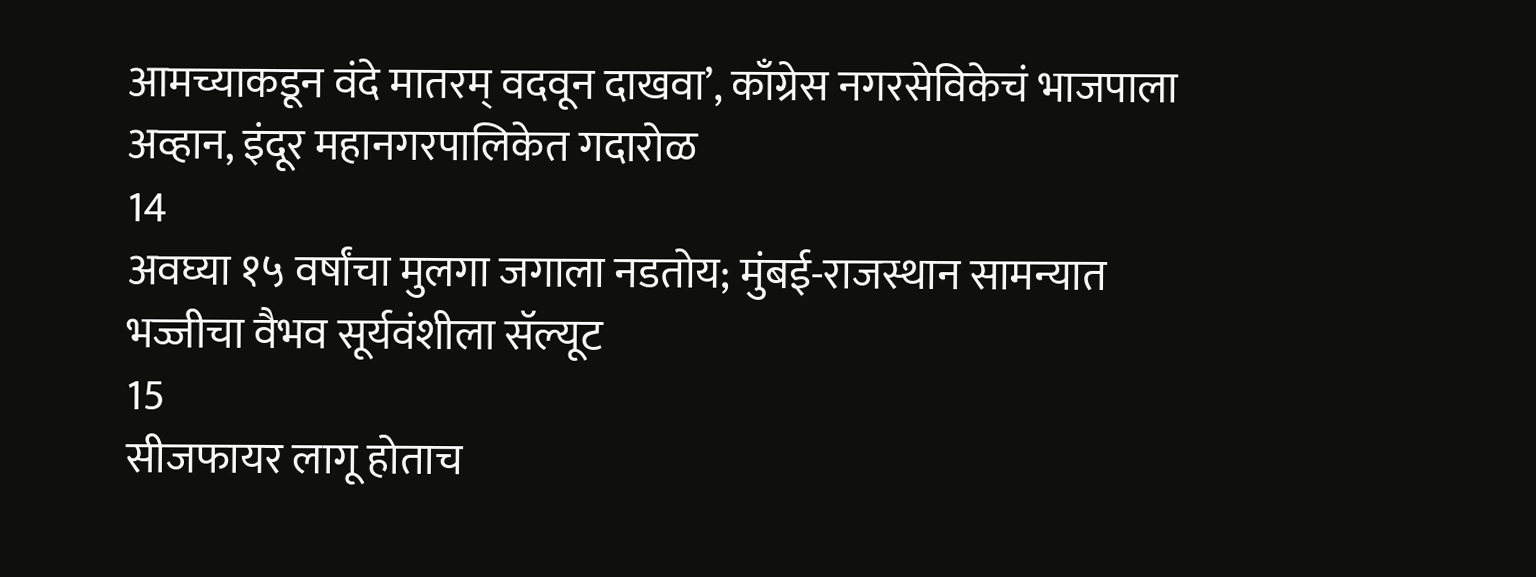आमच्याकडून वंदे मातरम् वदवून दाखवा’, काँग्रेस नगरसेविकेचं भाजपाला अव्हान, इंदूर महानगरपालिकेत गदारोळ
14
अवघ्या १५ वर्षांचा मुलगा जगाला नडतोय; मुंबई-राजस्थान सामन्यात भज्जीचा वैभव सूर्यवंशीला सॅल्यूट
15
सीजफायर लागू होताच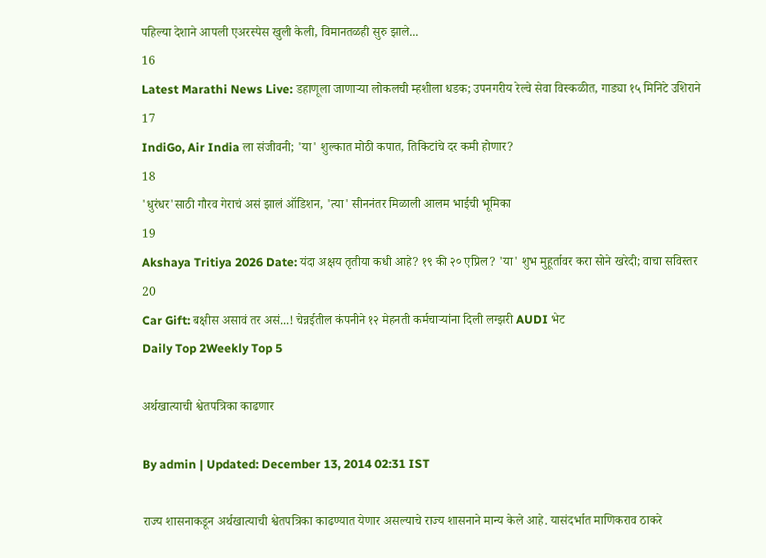पहिल्या देशाने आपली एअरस्पेस खुली केली, विमानतळही सुरु झाले...
16
Latest Marathi News Live: डहाणूला जाणाऱ्या लोकलची म्हशीला धडक; उपनगरीय रेल्वे सेवा विस्कळीत, गाड्या १५ मिनिटे उशिराने
17
IndiGo, Air India ला संजीवनी; 'या' शुल्कात मोठी कपात, तिकिटांचे दर कमी होणार?
18
'धुरंधर'साठी गौरव गेराचं असं झालं ऑडिशन, 'त्या' सीननंतर मिळाली आलम भाईची भूमिका
19
Akshaya Tritiya 2026 Date: यंदा अक्षय तृतीया कधी आहे? १९ की २० एप्रिल? 'या' शुभ मुहूर्तावर करा सोने खरेदी; वाचा सविस्तर
20
Car Gift: बक्षीस असावं तर असं...! चेन्नईतील कंपनीने १२ मेहनती कर्मचाऱ्यांना दिली लग्झरी AUDI भेट
Daily Top 2Weekly Top 5

अर्थखात्याची श्वेतपत्रिका काढणार

By admin | Updated: December 13, 2014 02:31 IST

राज्य शासनाकडून अर्थखात्याची श्वेतपत्रिका काढण्यात येणार असल्याचे राज्य शासनाने मान्य केले आहे. यासंदर्भात माणिकराव ठाकरे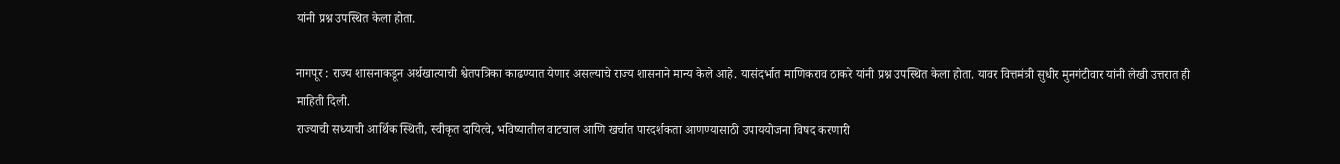यांनी प्रश्न उपस्थित केला होता.

नागपूर : राज्य शासनाकडून अर्थखात्याची श्वेतपत्रिका काढण्यात येणार असल्याचे राज्य शासनाने मान्य केले आहे. यासंदर्भात माणिकराव ठाकरे यांनी प्रश्न उपस्थित केला होता. यावर वित्तमंत्री सुधीर मुनगंटीवार यांनी लेखी उत्तरात ही माहिती दिली.
राज्याची सध्याची आर्थिक स्थिती, स्वीकृत दायित्वे, भविष्यातील वाटचाल आणि खर्चात पारदर्शकता आणण्यासाठी उपाययोजना विषद करणारी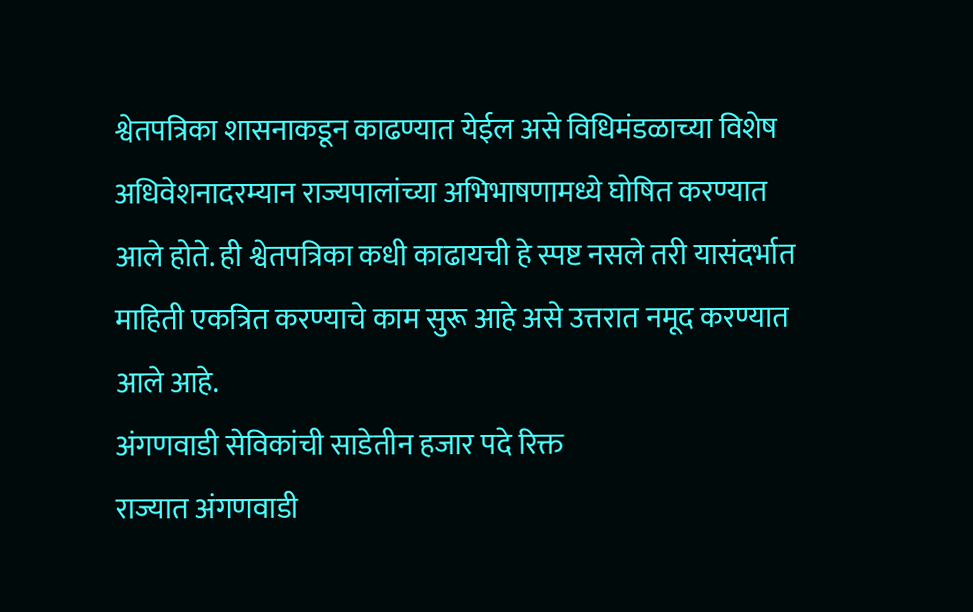श्वेतपत्रिका शासनाकडून काढण्यात येईल असे विधिमंडळाच्या विशेष अधिवेशनादरम्यान राज्यपालांच्या अभिभाषणामध्ये घोषित करण्यात आले होते. ही श्वेतपत्रिका कधी काढायची हे स्पष्ट नसले तरी यासंदर्भात माहिती एकत्रित करण्याचे काम सुरू आहे असे उत्तरात नमूद करण्यात आले आहे.
अंगणवाडी सेविकांची साडेतीन हजार पदे रिक्त
राज्यात अंगणवाडी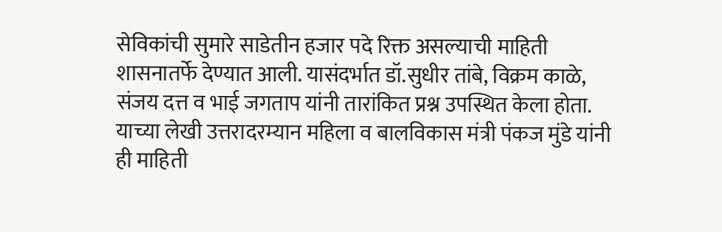सेविकांची सुमारे साडेतीन हजार पदे रिक्त असल्याची माहिती शासनातर्फे देण्यात आली. यासंदर्भात डॉ.सुधीर तांबे, विक्रम काळे, संजय दत्त व भाई जगताप यांनी तारांकित प्रश्न उपस्थित केला होता. याच्या लेखी उत्तरादरम्यान महिला व बालविकास मंत्री पंकज मुंडे यांनी ही माहिती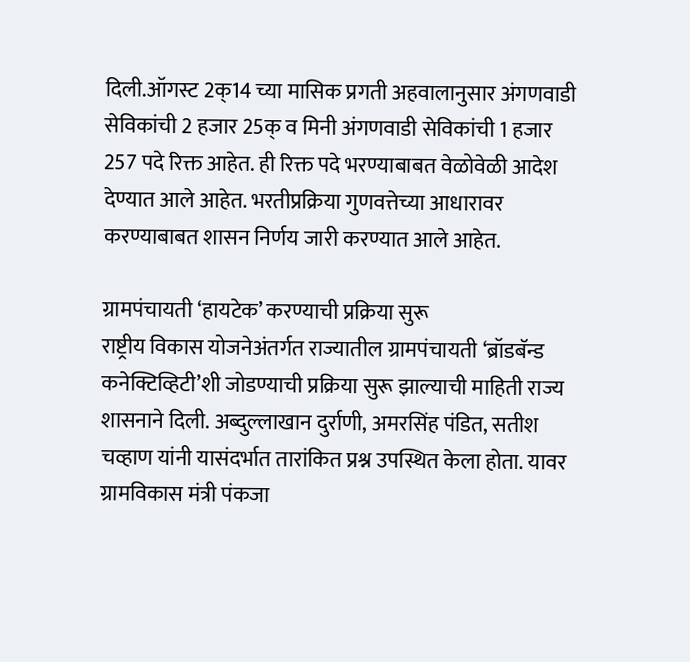दिली.ऑगस्ट 2क्14 च्या मासिक प्रगती अहवालानुसार अंगणवाडी सेविकांची 2 हजार 25क् व मिनी अंगणवाडी सेविकांची 1 हजार 257 पदे रिक्त आहेत. ही रिक्त पदे भरण्याबाबत वेळोवेळी आदेश देण्यात आले आहेत. भरतीप्रक्रिया गुणवत्तेच्या आधारावर करण्याबाबत शासन निर्णय जारी करण्यात आले आहेत.

ग्रामपंचायती ‘हायटेक’ करण्याची प्रक्रिया सुरू
राष्ट्रीय विकास योजनेअंतर्गत राज्यातील ग्रामपंचायती ‘ब्रॉडबॅन्ड कनेक्टिव्हिटी’शी जोडण्याची प्रक्रिया सुरू झाल्याची माहिती राज्य शासनाने दिली. अब्दुल्लाखान दुर्राणी, अमरसिंह पंडित, सतीश चव्हाण यांनी यासंदर्भात तारांकित प्रश्न उपस्थित केला होता. यावर ग्रामविकास मंत्री पंकजा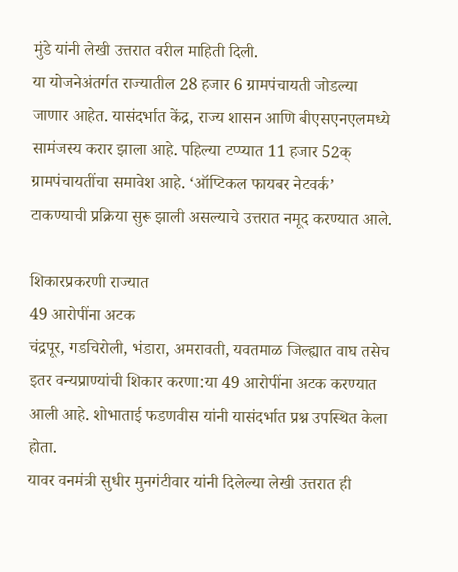मुंडे यांनी लेखी उत्तरात वरील माहिती दिली.
या योजनेअंतर्गत राज्यातील 28 हजार 6 ग्रामपंचायती जोडल्या जाणार आहेत. यासंदर्भात केंद्र, राज्य शासन आणि बीएसएनएलमध्ये सामंजस्य करार झाला आहे. पहिल्या टप्प्यात 11 हजार 52क् ग्रामपंचायतींचा समावेश आहे. ‘ऑप्टिकल फायबर नेटवर्क’ टाकण्याची प्रक्रिया सुरू झाली असल्याचे उत्तरात नमूद करण्यात आले.

शिकारप्रकरणी राज्यात
49 आरोपींना अटक
चंद्रपूर, गडचिरोली, भंडारा, अमरावती, यवतमाळ जिल्ह्यात वाघ तसेच इतर वन्यप्राण्यांची शिकार करणा:या 49 आरोपींना अटक करण्यात आली आहे. शोभाताई फडणवीस यांनी यासंदर्भात प्रश्न उपस्थित केला होता.
यावर वनमंत्री सुधीर मुनगंटीवार यांनी दिलेल्या लेखी उत्तरात ही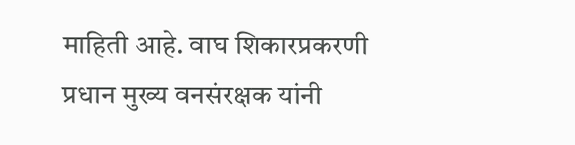माहिती आहे. वाघ शिकारप्रकरणी प्रधान मुख्य वनसंरक्षक यांनी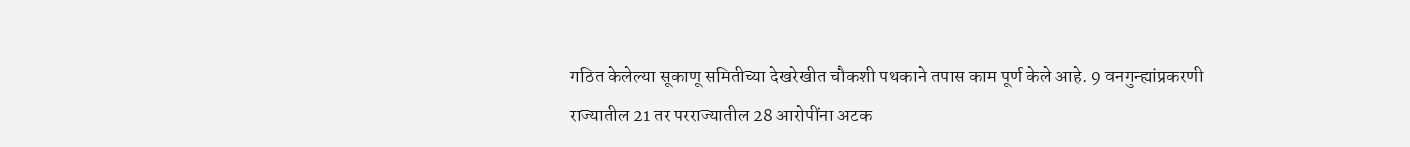गठित केलेल्या सूकाणू समितीच्या देखरेखीत चौकशी पथकाने तपास काम पूर्ण केले आहे. 9 वनगुन्ह्यांप्रकरणी राज्यातील 21 तर परराज्यातील 28 आरोपींना अटक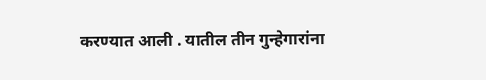करण्यात आली . यातील तीन गुन्हेगारांना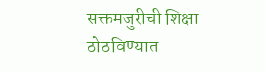सक्तमजुरीची शिक्षा ठोठविण्यात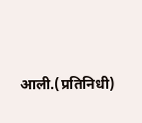आली.(प्रतिनिधी)